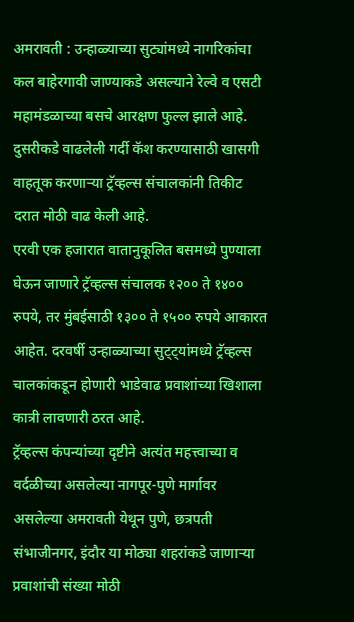अमरावती : उन्हाळ्याच्या सुट्यांमध्ये नागरिकांचा कल बाहेरगावी जाण्याकडे असल्याने रेल्वे व एसटी महामंडळाच्या बसचे आरक्षण फुल्ल झाले आहे. दुसरीकडे वाढलेली गर्दी कॅश करण्यासाठी खासगी वाहतूक करणाऱ्या ट्रॅव्हल्स संचालकांनी तिकीट दरात मोठी वाढ केली आहे.
एरवी एक हजारात वातानुकूलित बसमध्ये पुण्याला घेऊन जाणारे ट्रॅव्हल्स संचालक १२०० ते १४०० रुपये, तर मुंबईसाठी १३०० ते १५०० रुपये आकारत आहेत. दरवर्षी उन्हाळ्याच्या सुट्ट्यांमध्ये ट्रॅव्हल्स चालकांकडून होणारी भाडेवाढ प्रवाशांच्या खिशाला कात्री लावणारी ठरत आहे.
ट्रॅव्हल्स कंपन्यांच्या दृष्टीने अत्यंत महत्त्वाच्या व वर्दळीच्या असलेल्या नागपूर-पुणे मार्गावर असलेल्या अमरावती येथून पुणे, छत्रपती संभाजीनगर, इंदौर या मोठ्या शहरांकडे जाणाऱ्या प्रवाशांची संख्या मोठी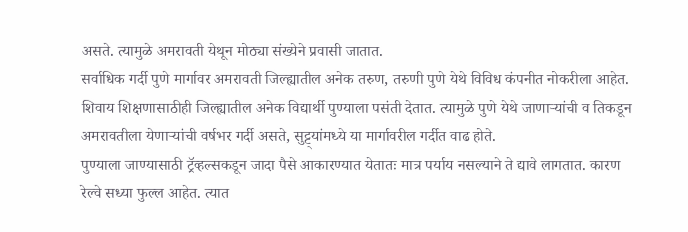असते. त्यामुळे अमरावती येथून मोठ्या संख्येने प्रवासी जातात.
सर्वाधिक गर्दी पुणे मार्गावर अमरावती जिल्ह्यातील अनेक तरुण, तरुणी पुणे येथे विविध कंपनीत नोकरीला आहेत. शिवाय शिक्षणासाठीही जिल्ह्यातील अनेक विद्यार्थी पुण्याला पसंती देतात. त्यामुळे पुणे येथे जाणाऱ्यांची व तिकडून अमरावतीला येणाऱ्यांची वर्षभर गर्दी असते, सुट्ट्यांमध्ये या मार्गावरील गर्दीत वाढ होते.
पुण्याला जाण्यासाठी ट्रॅव्हल्सकडून जादा पैसे आकारण्यात येतातः मात्र पर्याय नसल्याने ते द्यावे लागतात. कारण रेल्वे सध्या फुल्ल आहेत. त्यात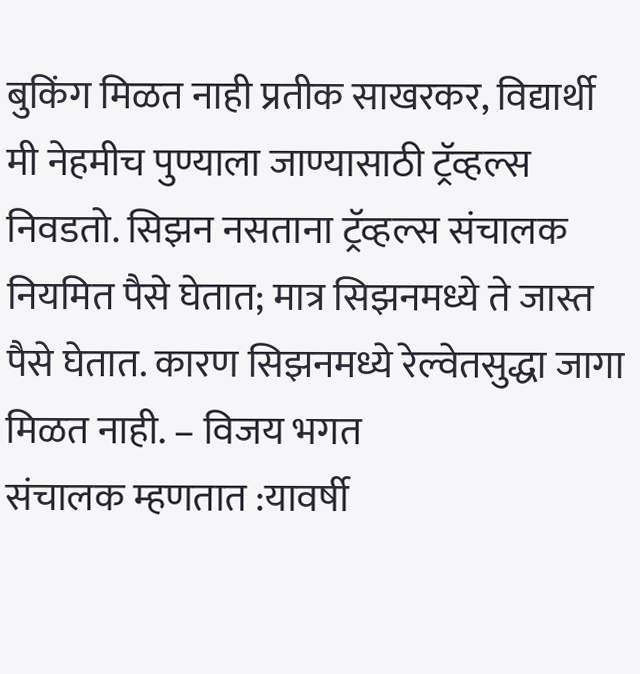बुकिंग मिळत नाही प्रतीक साखरकर, विद्यार्थी
मी नेहमीच पुण्याला जाण्यासाठी ट्रॅव्हल्स निवडतो. सिझन नसताना ट्रॅव्हल्स संचालक नियमित पैसे घेतात; मात्र सिझनमध्ये ते जास्त पैसे घेतात. कारण सिझनमध्ये रेल्वेतसुद्धा जागा मिळत नाही. – विजय भगत
संचालक म्हणतात :यावर्षी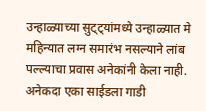उन्हाळ्याच्या सुट्ट्यांमध्ये उन्हाळ्यात मे महिन्यात लग्न समारंभ नसल्याने लांब पल्ल्याचा प्रवास अनेकांनी केला नाही. अनेकदा एका साईडला गाडी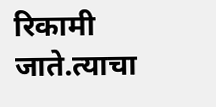रिकामी जाते.त्याचा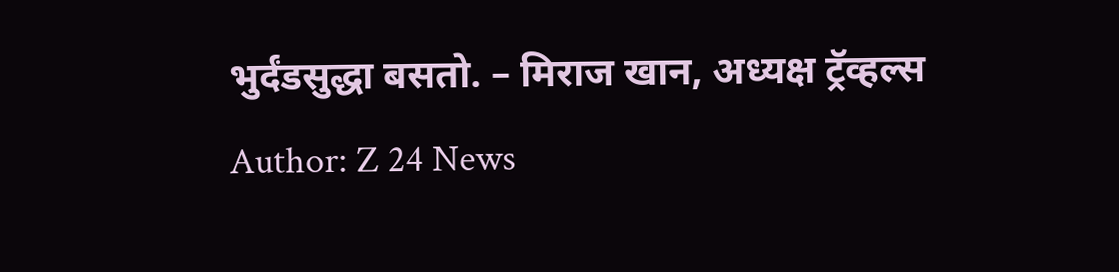भुर्दंडसुद्धा बसतो. – मिराज खान, अध्यक्ष ट्रॅव्हल्स
Author: Z 24 News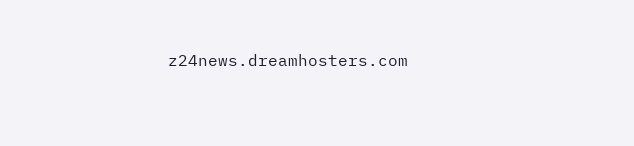z24news.dreamhosters.com